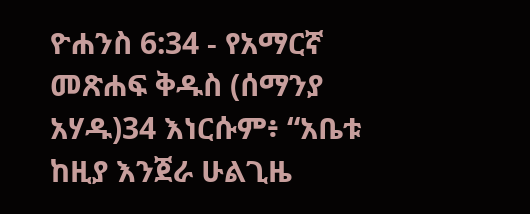ዮሐንስ 6:34 - የአማርኛ መጽሐፍ ቅዱስ (ሰማንያ አሃዱ)34 እነርሱም፥ “አቤቱ ከዚያ እንጀራ ሁልጊዜ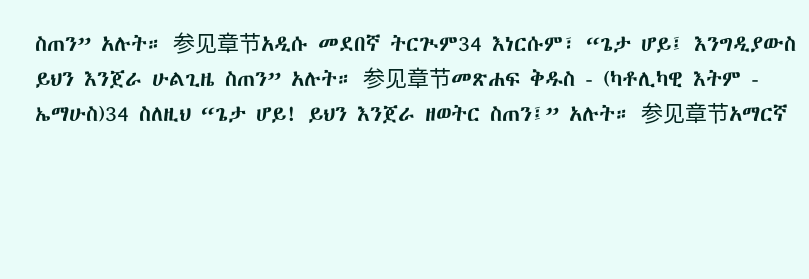ስጠን” አሉት። 参见章节አዲሱ መደበኛ ትርጒም34 እነርሱም፣ “ጌታ ሆይ፤ እንግዲያውስ ይህን እንጀራ ሁልጊዜ ስጠን” አሉት። 参见章节መጽሐፍ ቅዱስ - (ካቶሊካዊ እትም - ኤማሁስ)34 ስለዚህ “ጌታ ሆይ! ይህን እንጀራ ዘወትር ስጠን፤” አሉት። 参见章节አማርኛ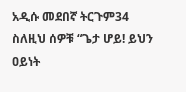አዲሱ መደበኛ ትርጉም34 ስለዚህ ሰዎቹ “ጌታ ሆይ! ይህን ዐይነት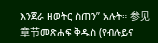እንጀራ ዘወትር ስጠን” አሉት። 参见章节መጽሐፍ ቅዱስ (የብሉይና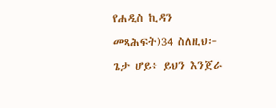የሐዲስ ኪዳን መጻሕፍት)34 ስለዚህ፦ ጌታ ሆይ፥ ይህን እንጀራ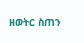ዘወትር ስጠን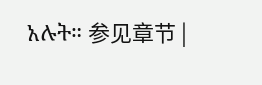አሉት። 参见章节 |